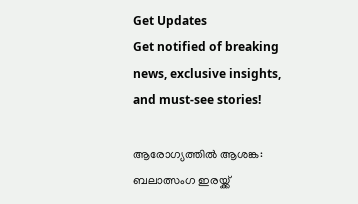Get Updates
Get notified of breaking news, exclusive insights, and must-see stories!

ആരോഗ്യത്തില്‍ ആശങ്ക: ബലാത്സംഗ ഇരയ്ക്ക്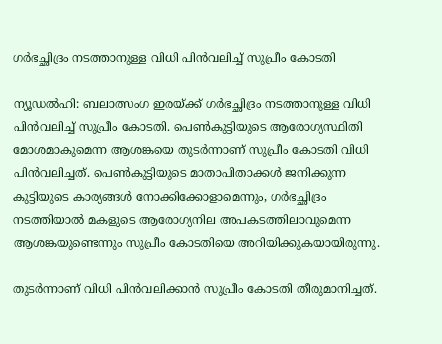ഗര്‍ഭച്ഛിദ്രം നടത്താനുള്ള വിധി പിന്‍വലിച്ച് സുപ്രീം കോടതി

ന്യൂഡല്‍ഹി: ബലാത്സംഗ ഇരയ്ക്ക് ഗര്‍ഭച്ഛിദ്രം നടത്താനുള്ള വിധി പിന്‍വലിച്ച് സുപ്രീം കോടതി. പെണ്‍കുട്ടിയുടെ ആരോഗ്യസ്ഥിതി മോശമാകുമെന്ന ആശങ്കയെ തുടര്‍ന്നാണ് സുപ്രീം കോടതി വിധി പിന്‍വലിച്ചത്. പെണ്‍കുട്ടിയുടെ മാതാപിതാക്കള്‍ ജനിക്കുന്ന കുട്ടിയുടെ കാര്യങ്ങള്‍ നോക്കിക്കോളാമെന്നും, ഗര്‍ഭച്ഛിദ്രം നടത്തിയാല്‍ മകളുടെ ആരോഗ്യനില അപകടത്തിലാവുമെന്ന ആശങ്കയുണ്ടെന്നും സുപ്രീം കോടതിയെ അറിയിക്കുകയായിരുന്നു.

തുടര്‍ന്നാണ് വിധി പിന്‍വലിക്കാന്‍ സുപ്രീം കോടതി തീരുമാനിച്ചത്.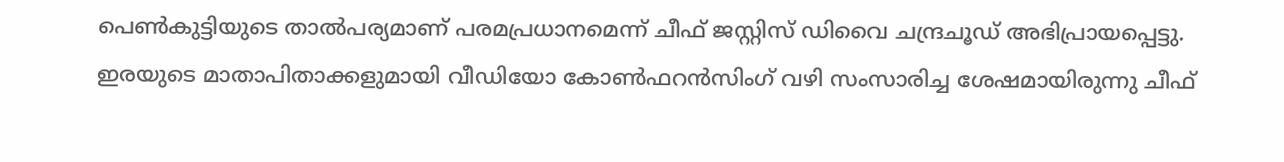പെണ്‍കുട്ടിയുടെ താല്‍പര്യമാണ് പരമപ്രധാനമെന്ന് ചീഫ് ജസ്റ്റിസ് ഡിവൈ ചന്ദ്രചൂഡ് അഭിപ്രായപ്പെട്ടു. ഇരയുടെ മാതാപിതാക്കളുമായി വീഡിയോ കോണ്‍ഫറന്‍സിംഗ് വഴി സംസാരിച്ച ശേഷമായിരുന്നു ചീഫ്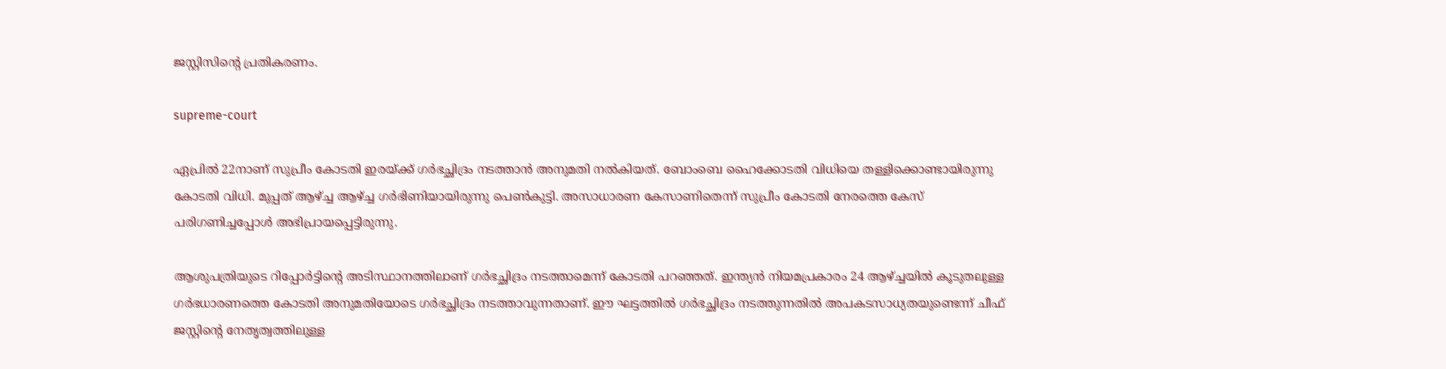ജസ്റ്റിസിന്റെ പ്രതികരണം.

supreme-court

ഏപ്രില്‍ 22നാണ് സുപ്രീം കോടതി ഇരയ്ക്ക് ഗര്‍ഭച്ഛിദ്രം നടത്താന്‍ അനുമതി നല്‍കിയത്. ബോംബെ ഹൈക്കോടതി വിധിയെ തള്ളിക്കൊണ്ടായിരുന്നു കോടതി വിധി. മുപ്പത് ആഴ്ച്ച ആഴ്ച്ച ഗര്‍ഭിണിയായിരുന്നു പെണ്‍കുട്ടി. അസാധാരണ കേസാണിതെന്ന് സുപ്രീം കോടതി നേരത്തെ കേസ് പരിഗണിച്ചപ്പോള്‍ അഭിപ്രായപ്പെട്ടിരുന്നു.

ആശുപത്രിയുടെ റിപ്പോര്‍ട്ടിന്റെ അടിസ്ഥാനത്തിലാണ് ഗര്‍ഭച്ഛിദ്രം നടത്താമെന്ന് കോടതി പറഞ്ഞത്. ഇന്ത്യന്‍ നിയമപ്രകാരം 24 ആഴ്ച്ചയില്‍ കൂടുതലുള്ള ഗര്‍ഭധാരണത്തെ കോടതി അനുമതിയോടെ ഗര്‍ഭച്ഛിദ്രം നടത്താവുന്നതാണ്. ഈ ഘട്ടത്തില്‍ ഗര്‍ഭച്ഛിദ്രം നടത്തുന്നതില്‍ അപകടസാധ്യതയുണ്ടെന്ന് ചീഫ് ജസ്റ്റിന്റെ നേതൃത്വത്തിലുള്ള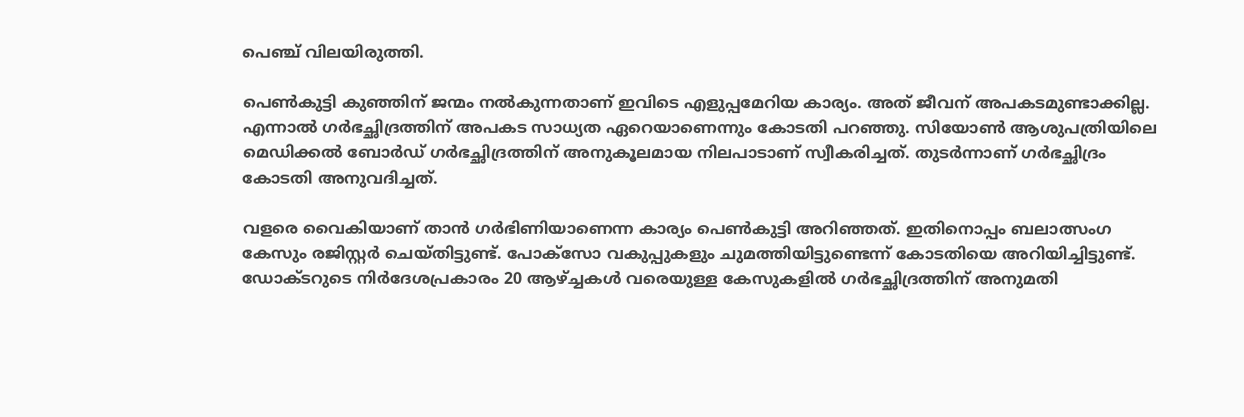പെഞ്ച് വിലയിരുത്തി.

പെണ്‍കുട്ടി കുഞ്ഞിന് ജന്മം നല്‍കുന്നതാണ് ഇവിടെ എളുപ്പമേറിയ കാര്യം. അത് ജീവന് അപകടമുണ്ടാക്കില്ല. എന്നാല്‍ ഗര്‍ഭച്ഛിദ്രത്തിന് അപകട സാധ്യത ഏറെയാണെന്നും കോടതി പറഞ്ഞു. സിയോണ്‍ ആശുപത്രിയിലെ മെഡിക്കല്‍ ബോര്‍ഡ് ഗര്‍ഭച്ഛിദ്രത്തിന് അനുകൂലമായ നിലപാടാണ് സ്വീകരിച്ചത്. തുടര്‍ന്നാണ് ഗര്‍ഭച്ഛിദ്രം കോടതി അനുവദിച്ചത്.

വളരെ വൈകിയാണ് താന്‍ ഗര്‍ഭിണിയാണെന്ന കാര്യം പെണ്‍കുട്ടി അറിഞ്ഞത്. ഇതിനൊപ്പം ബലാത്സംഗ കേസും രജിസ്റ്റര്‍ ചെയ്തിട്ടുണ്ട്. പോക്‌സോ വകുപ്പുകളും ചുമത്തിയിട്ടുണ്ടെന്ന് കോടതിയെ അറിയിച്ചിട്ടുണ്ട്. ഡോക്ടറുടെ നിര്‍ദേശപ്രകാരം 20 ആഴ്ച്ചകള്‍ വരെയുള്ള കേസുകളില്‍ ഗര്‍ഭച്ഛിദ്രത്തിന് അനുമതി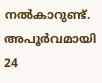നല്‍കാറുണ്ട്. അപൂര്‍വമായി 24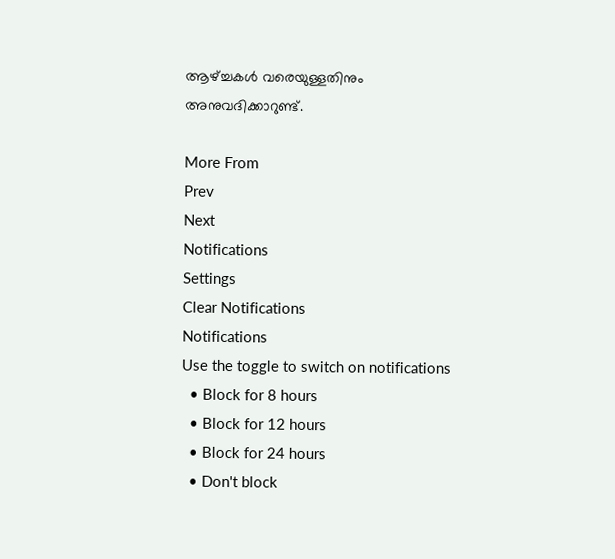ആഴ്ച്ചകള്‍ വരെയുള്ളതിനും അനുവദിക്കാറുണ്ട്.

More From
Prev
Next
Notifications
Settings
Clear Notifications
Notifications
Use the toggle to switch on notifications
  • Block for 8 hours
  • Block for 12 hours
  • Block for 24 hours
  • Don't block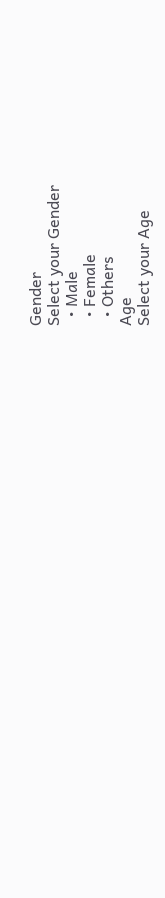Gender
Select your Gender
  • Male
  • Female
  • Others
Age
Select your Age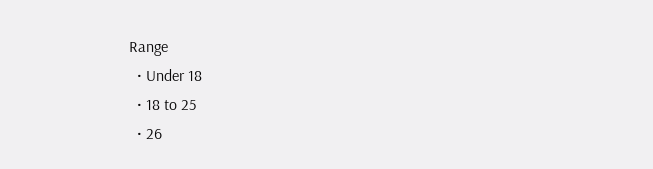Range
  • Under 18
  • 18 to 25
  • 26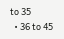to 35
  • 36 to 45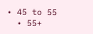• 45 to 55
  • 55+